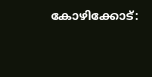കോഴിക്കോട്: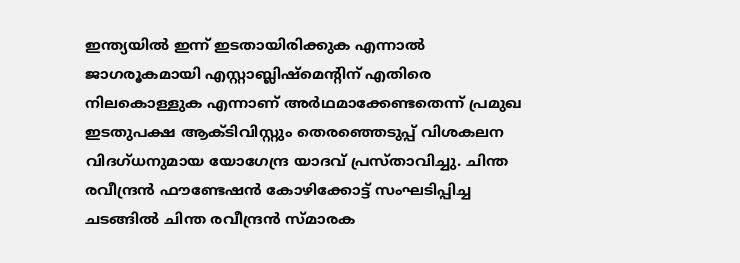ഇന്ത്യയിൽ ഇന്ന് ഇടതായിരിക്കുക എന്നാൽ ജാഗരൂകമായി എസ്റ്റാബ്ലിഷ്മെൻ്റിന് എതിരെ നിലകൊള്ളുക എന്നാണ് അർഥമാക്കേണ്ടതെന്ന് പ്രമുഖ ഇടതുപക്ഷ ആക്ടിവിസ്റ്റും തെരഞ്ഞെടുപ്പ് വിശകലന വിദഗ്ധനുമായ യോഗേന്ദ്ര യാദവ് പ്രസ്താവിച്ചു. ചിന്ത രവീന്ദ്രൻ ഫൗണ്ടേഷൻ കോഴിക്കോട്ട് സംഘടിപ്പിച്ച ചടങ്ങിൽ ചിന്ത രവീന്ദ്രൻ സ്മാരക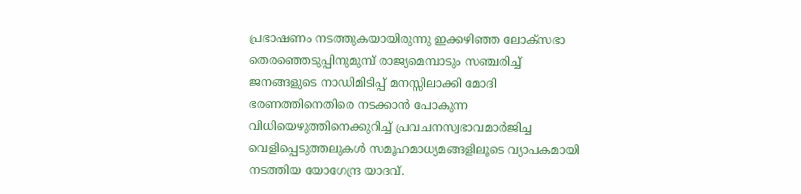പ്രഭാഷണം നടത്തുകയായിരുന്നു ഇക്കഴിഞ്ഞ ലോക്സഭാ തെരഞ്ഞെടുപ്പിനുമുമ്പ് രാജ്യമെമ്പാടും സഞ്ചരിച്ച് ജനങ്ങളുടെ നാഡിമിടിപ്പ് മനസ്സിലാക്കി മോദി ഭരണത്തിനെതിരെ നടക്കാൻ പോകുന്ന വിധിയെഴുത്തിനെക്കുറിച്ച് പ്രവചനസ്വഭാവമാർജിച്ച വെളിപ്പെടുത്തലുകൾ സമൂഹമാധ്യമങ്ങളിലൂടെ വ്യാപകമായി നടത്തിയ യോഗേന്ദ്ര യാദവ്.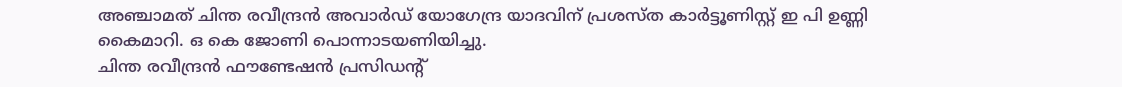അഞ്ചാമത് ചിന്ത രവീന്ദ്രൻ അവാർഡ് യോഗേന്ദ്ര യാദവിന് പ്രശസ്ത കാർട്ടൂണിസ്റ്റ് ഇ പി ഉണ്ണി കൈമാറി. ഒ കെ ജോണി പൊന്നാടയണിയിച്ചു.
ചിന്ത രവീന്ദ്രൻ ഫൗണ്ടേഷൻ പ്രസിഡൻ്റ്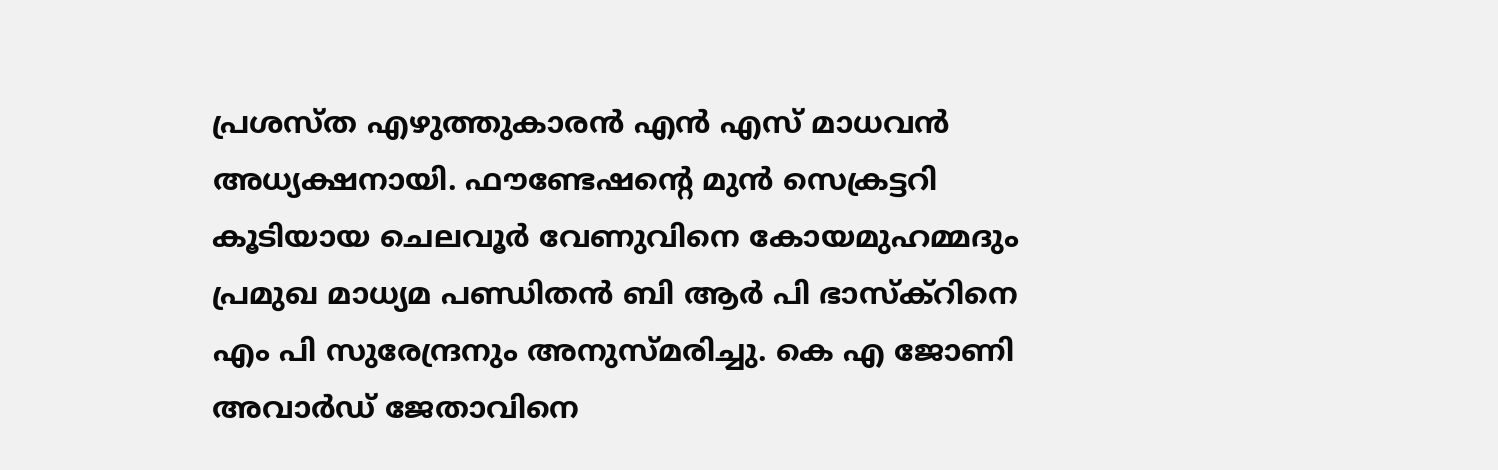പ്രശസ്ത എഴുത്തുകാരൻ എൻ എസ് മാധവൻ അധ്യക്ഷനായി. ഫൗണ്ടേഷൻ്റെ മുൻ സെക്രട്ടറി കൂടിയായ ചെലവൂർ വേണുവിനെ കോയമുഹമ്മദും പ്രമുഖ മാധ്യമ പണ്ഡിതൻ ബി ആർ പി ഭാസ്ക്റിനെ എം പി സുരേന്ദ്രനും അനുസ്മരിച്ചു. കെ എ ജോണി അവാർഡ് ജേതാവിനെ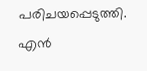പരിചയപ്പെടുത്തി. എൻ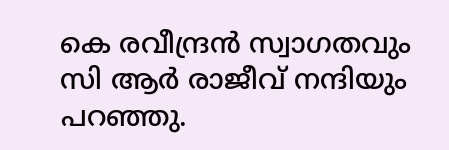കെ രവീന്ദ്രൻ സ്വാഗതവും സി ആർ രാജീവ് നന്ദിയും പറഞ്ഞു.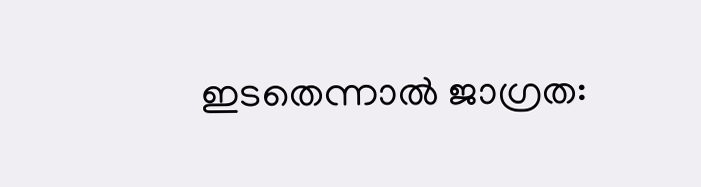ഇടതെന്നാൽ ജാഗ്രത: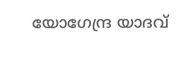യോഗേന്ദ്ര യാദവ്